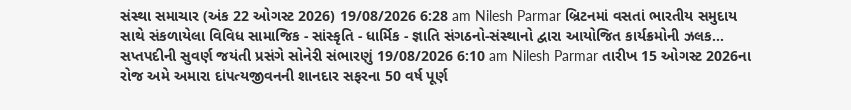સંસ્થા સમાચાર (અંક 22 ઓગસ્ટ 2026) 19/08/2026 6:28 am Nilesh Parmar બ્રિટનમાં વસતાં ભારતીય સમુદાય સાથે સંકળાયેલા વિવિધ સામાજિક - સાંસ્કૃતિ - ધાર્મિક - જ્ઞાતિ સંગઠનો-સંસ્થાનો દ્વારા આયોજિત કાર્યક્રમોની ઝલક...
સપ્તપદીની સુવર્ણ જયંતી પ્રસંગે સોનેરી સંભારણું 19/08/2026 6:10 am Nilesh Parmar તારીખ 15 ઓગસ્ટ 2026ના રોજ અમે અમારા દાંપત્યજીવનની શાનદાર સફરના 50 વર્ષ પૂર્ણ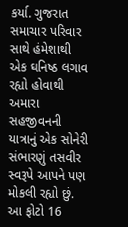કર્યા. ગુજરાત સમાચાર પરિવાર સાથે હંમેશાથી એક ઘનિષ્ઠ લગાવ રહ્યો હોવાથી અમારા સહજીવનની યાત્રાનું એક સોનેરી સંભારણું તસવીર સ્વરૂપે આપને પણ મોકલી રહ્યો છું. આ ફોટો 16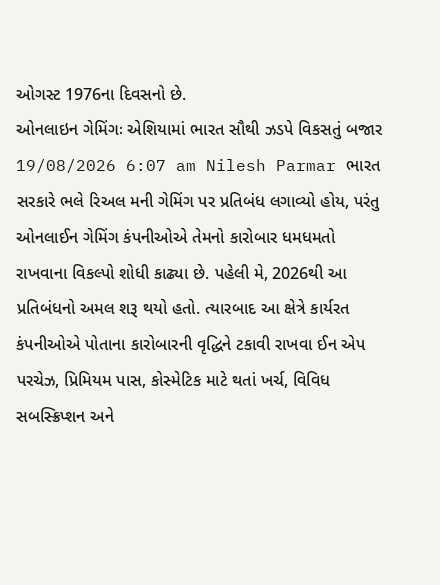ઓગસ્ટ 1976ના દિવસનો છે.
ઓનલાઇન ગેમિંગઃ એશિયામાં ભારત સૌથી ઝડપે વિકસતું બજાર 19/08/2026 6:07 am Nilesh Parmar ભારત સરકારે ભલે રિઅલ મની ગેમિંગ પર પ્રતિબંધ લગાવ્યો હોય, પરંતુ ઓનલાઈન ગેમિંગ કંપનીઓએ તેમનો કારોબાર ધમધમતો રાખવાના વિકલ્પો શોધી કાઢ્યા છે. પહેલી મે, 2026થી આ પ્રતિબંધનો અમલ શરૂ થયો હતો. ત્યારબાદ આ ક્ષેત્રે કાર્યરત કંપનીઓએ પોતાના કારોબારની વૃદ્ધિને ટકાવી રાખવા ઈન એપ પરચેઝ, પ્રિમિયમ પાસ, કોસ્મેટિક માટે થતાં ખર્ચ, વિવિધ સબસ્ક્રિપ્શન અને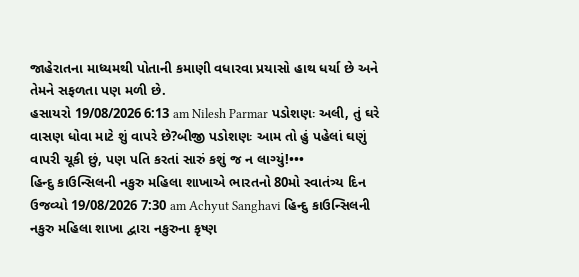જાહેરાતના માધ્યમથી પોતાની કમાણી વધારવા પ્રયાસો હાથ ધર્યા છે અને તેમને સફળતા પણ મળી છે.
હસાયરો 19/08/2026 6:13 am Nilesh Parmar પડોશણઃ અલી, તું ઘરે વાસણ ધોવા માટે શું વાપરે છે?બીજી પડોશણઃ આમ તો હું પહેલાં ઘણું વાપરી ચૂકી છું, પણ પતિ કરતાં સારું કશું જ ન લાગ્યું!•••
હિન્દુ કાઉન્સિલની નકુરુ મહિલા શાખાએ ભારતનો 80મો સ્વાતંત્ર્ય દિન ઉજવ્યો 19/08/2026 7:30 am Achyut Sanghavi હિન્દુ કાઉન્સિલની નકુરુ મહિલા શાખા દ્વારા નકુરુના કૃષ્ણ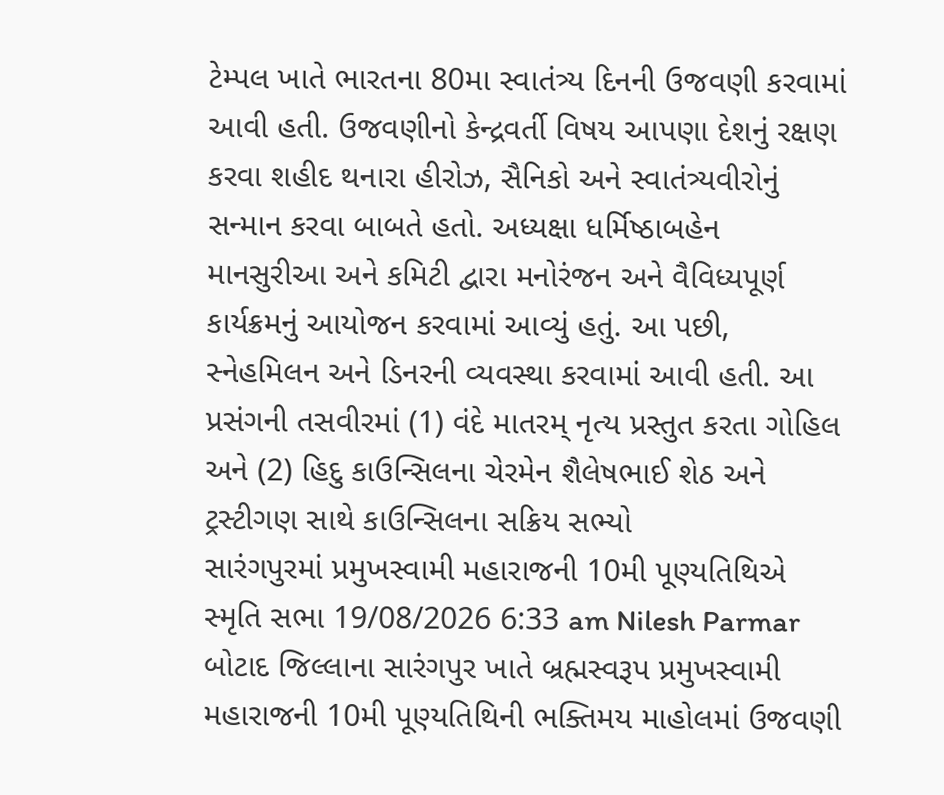ટેમ્પલ ખાતે ભારતના 80મા સ્વાતંત્ર્ય દિનની ઉજવણી કરવામાં આવી હતી. ઉજવણીનો કેન્દ્રવર્તી વિષય આપણા દેશનું રક્ષણ કરવા શહીદ થનારા હીરોઝ, સૈનિકો અને સ્વાતંત્ર્યવીરોનું સન્માન કરવા બાબતે હતો. અધ્યક્ષા ધર્મિષ્ઠાબહેન માનસુરીઆ અને કમિટી દ્વારા મનોરંજન અને વૈવિધ્યપૂર્ણ કાર્યક્રમનું આયોજન કરવામાં આવ્યું હતું. આ પછી, સ્નેહમિલન અને ડિનરની વ્યવસ્થા કરવામાં આવી હતી. આ પ્રસંગની તસવીરમાં (1) વંદે માતરમ્ નૃત્ય પ્રસ્તુત કરતા ગોહિલ અને (2) હિદુ કાઉન્સિલના ચેરમેન શૈલેષભાઈ શેઠ અને ટ્રસ્ટીગણ સાથે કાઉન્સિલના સક્રિય સભ્યો
સારંગપુરમાં પ્રમુખસ્વામી મહારાજની 10મી પૂણ્યતિથિએ સ્મૃતિ સભા 19/08/2026 6:33 am Nilesh Parmar બોટાદ જિલ્લાના સારંગપુર ખાતે બ્રહ્મસ્વરૂપ પ્રમુખસ્વામી મહારાજની 10મી પૂણ્યતિથિની ભક્તિમય માહોલમાં ઉજવણી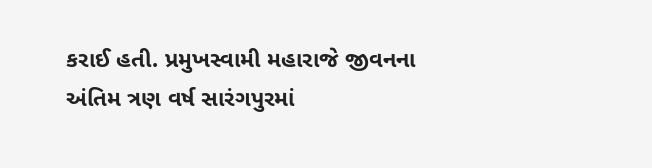કરાઈ હતી. પ્રમુખસ્વામી મહારાજે જીવનના અંતિમ ત્રણ વર્ષ સારંગપુરમાં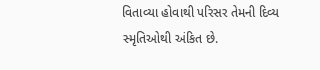વિતાવ્યા હોવાથી પરિસર તેમની દિવ્ય સ્મૃતિઓથી અંકિત છે.